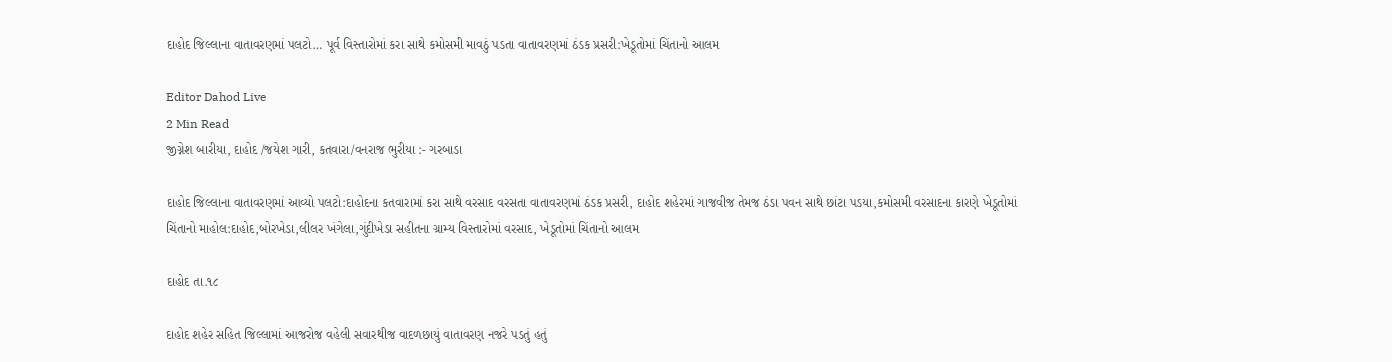દાહોદ જિલ્લાના વાતાવરણમાં પલટો… પૂર્વ વિસ્તારોમાં કરા સાથે કમોસમી માવઠું પડતા વાતાવરણમાં ઠંડક પ્રસરી:ખેડૂતોમાં ચિંતાનો આલમ

Editor Dahod Live
2 Min Read
જીગ્નેશ બારીયા, દાહોદ /જયેશ ગારી, કતવારા/વનરાજ ભુરીયા :- ગરબાડા

દાહોદ જિલ્લાના વાતાવરણમાં આવ્યો પલટો:દાહોદના કતવારામાં કરા સાથે વરસાદ વરસતા વાતાવરણમાં ઠંડક પ્રસરી, દાહોદ શહેરમાં ગાજવીજ તેમજ ઠંડા પવન સાથે છાંટા પડયા,કમોસમી વરસાદના કારણે ખેડૂતોમાં ચિંતાનો માહોલ:દાહોદ,બોરખેડા,લીલર ખંગેલા,ગુંદીખેડા સહીતના ગ્રામ્ય વિસ્તારોમાં વરસાદ, ખેડૂતોમાં ચિંતાનો આલમ

દાહોદ તા.૧૮

દાહોદ શહેર સહિત જિલ્લામાં આજરોજ વહેલી સવારથીજ વાદળછાયું વાતાવરણ નજરે પડતું હતું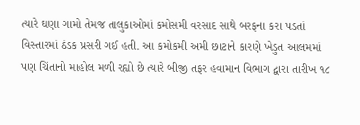ત્યારે ઘણા ગામો તેમજ તાલુકાઓમાં કમોસમી વરસાદ સાથે બરફના કરા પડતાં વિસ્તારમાં ઠંડક પ્રસરી ગઈ હતી. આ કમોકમી અમી છાટાને કારણે ખેડુત આલમમાં પણ ચિંતાનો માહોલ મળી રહ્યો છે ત્યારે બીજી તફર હવામાન વિભાગ દ્વારા તારીખ ૧૮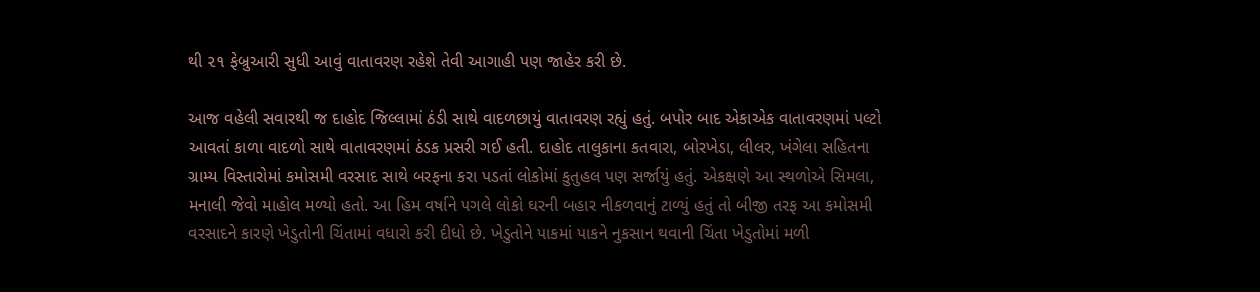થી ૨૧ ફેબ્રુઆરી સુધી આવું વાતાવરણ રહેશે તેવી આગાહી પણ જાહેર કરી છે.

આજ વહેલી સવારથી જ દાહોદ જિલ્લામાં ઠંડી સાથે વાદળછાયું વાતાવરણ રહ્યું હતું. બપોર બાદ એકાએક વાતાવરણમાં પલ્ટો આવતાં કાળા વાદળો સાથે વાતાવરણમાં ઠંડક પ્રસરી ગઈ હતી. દાહોદ તાલુકાના કતવારા, બોરખેડા, લીલર, ખંગેલા સહિતના ગ્રામ્ય વિસ્તારોમાં કમોસમી વરસાદ સાથે બરફના કરા પડતાં લોકોમાં કુતુહલ પણ સર્જાયું હતું. એકક્ષણે આ સ્થળોએ સિમલા, મનાલી જેવો માહોલ મળ્યો હતો. આ હિમ વર્ષાને પગલે લોકો ઘરની બહાર નીકળવાનું ટાળ્યું હતું તો બીજી તરફ આ કમોસમી વરસાદને કારણે ખેડુતોની ચિંતામાં વધારો કરી દીધો છે. ખેડુતોને પાકમાં પાકને નુકસાન થવાની ચિંતા ખેડુતોમાં મળી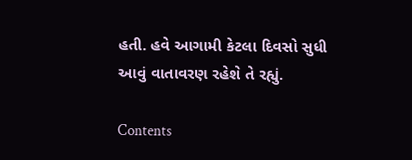હતી. હવે આગામી કેટલા દિવસો સુધી આવું વાતાવરણ રહેશે તે રહ્યું.

Contents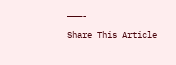———-

Share This Article